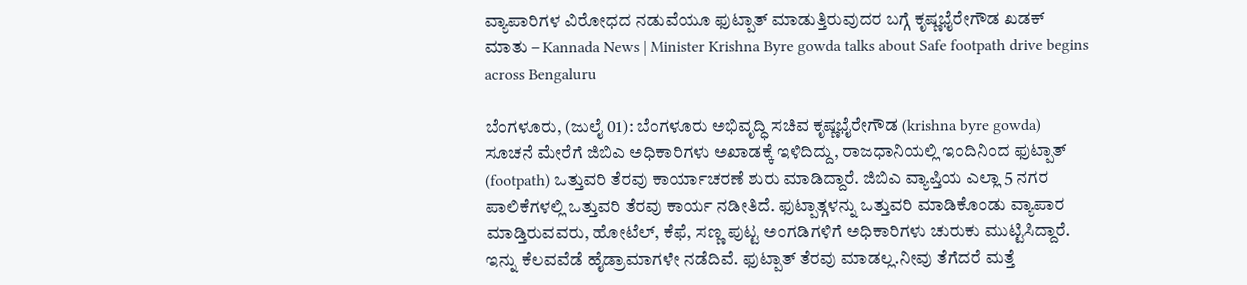ವ್ಯಾಪಾರಿಗಳ ವಿರೋಧದ ನಡುವೆಯೂ ಫುಟ್ಪಾತ್ ಮಾಡುತ್ತಿರುವುದರ ಬಗ್ಗೆ ಕೃಷ್ಣಭೈರೇಗೌಡ ಖಡಕ್ ಮಾತು – Kannada News | Minister Krishna Byre gowda talks about Safe footpath drive begins across Bengaluru

ಬೆಂಗಳೂರು, (ಜುಲೈ 01): ಬೆಂಗಳೂರು ಅಭಿವೃದ್ಧಿ ಸಚಿವ ಕೃಷ್ಣಭೈರೇಗೌಡ (krishna byre gowda) ಸೂಚನೆ ಮೇರೆಗೆ ಜಿಬಿಎ ಅಧಿಕಾರಿಗಳು ಅಖಾಡಕ್ಕೆ ಇಳಿದಿದ್ದು, ರಾಜಧಾನಿಯಲ್ಲಿ ಇಂದಿನಿಂದ ಫುಟ್ಪಾತ್ (footpath) ಒತ್ತುವರಿ ತೆರವು ಕಾರ್ಯಾಚರಣೆ ಶುರು ಮಾಡಿದ್ದಾರೆ. ಜಿಬಿಎ ವ್ಯಾಪ್ತಿಯ ಎಲ್ಲಾ 5 ನಗರ ಪಾಲಿಕೆಗಳಲ್ಲಿ ಒತ್ತುವರಿ ತೆರವು ಕಾರ್ಯ ನಡೀತಿದೆ. ಫುಟ್ಪಾತ್ಗಳನ್ನು ಒತ್ತುವರಿ ಮಾಡಿಕೊಂಡು ವ್ಯಾಪಾರ ಮಾಡ್ತಿರುವವರು, ಹೋಟೆಲ್, ಕೆಫೆ, ಸಣ್ಣ ಪುಟ್ಟ ಅಂಗಡಿಗಳಿಗೆ ಅಧಿಕಾರಿಗಳು ಚುರುಕು ಮುಟ್ಟಿಸಿದ್ದಾರೆ. ಇನ್ನು ಕೆಲವವೆಡೆ ಹೈಡ್ರಾಮಾಗಳೇ ನಡೆದಿವೆ. ಫುಟ್ಪಾತ್ ತೆರವು ಮಾಡಲ್ಲ.ನೀವು ತೆಗೆದರೆ ಮತ್ತೆ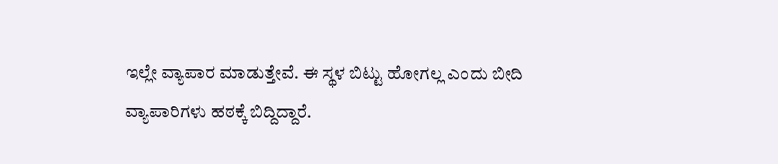ಇಲ್ಲೇ ವ್ಯಾಪಾರ ಮಾಡುತ್ತೇವೆ. ಈ ಸ್ಥಳ ಬಿಟ್ಟು ಹೋಗಲ್ಲ ಎಂದು ಬೀದಿ ವ್ಯಾಪಾರಿಗಳು ಹಠಕ್ಕೆ ಬಿದ್ದಿದ್ದಾರೆ.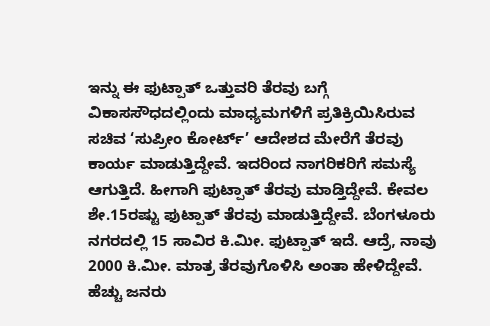ಇನ್ನು ಈ ಫುಟ್ಪಾತ್ ಒತ್ತುವರಿ ತೆರವು ಬಗ್ಗೆ ವಿಕಾಸಸೌಧದಲ್ಲಿಂದು ಮಾಧ್ಯಮಗಳಿಗೆ ಪ್ರತಿಕ್ರಿಯಿಸಿರುವ ಸಚಿವ ‘ಸುಪ್ರೀಂ ಕೋರ್ಟ್’ ಆದೇಶದ ಮೇರೆಗೆ ತೆರವು ಕಾರ್ಯ ಮಾಡುತ್ತಿದ್ದೇವೆ. ಇದರಿಂದ ನಾಗರಿಕರಿಗೆ ಸಮಸ್ಯೆ ಆಗುತ್ತಿದೆ. ಹೀಗಾಗಿ ಫುಟ್ಪಾತ್ ತೆರವು ಮಾಡ್ತಿದ್ದೇವೆ. ಕೇವಲ ಶೇ.15ರಷ್ಟು ಫುಟ್ಪಾತ್ ತೆರವು ಮಾಡುತ್ತಿದ್ದೇವೆ. ಬೆಂಗಳೂರು ನಗರದಲ್ಲಿ 15 ಸಾವಿರ ಕಿ.ಮೀ. ಫುಟ್ಪಾತ್ ಇದೆ. ಆದ್ರೆ, ನಾವು 2000 ಕಿ.ಮೀ. ಮಾತ್ರ ತೆರವುಗೊಳಿಸಿ ಅಂತಾ ಹೇಳಿದ್ದೇವೆ. ಹೆಚ್ಚು ಜನರು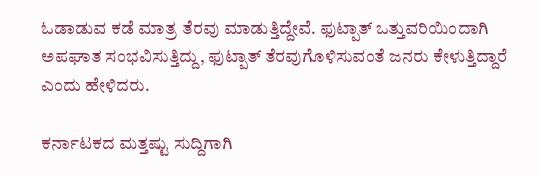ಓಡಾಡುವ ಕಡೆ ಮಾತ್ರ ತೆರವು ಮಾಡುತ್ತಿದ್ದೇವೆ. ಫುಟ್ಪಾತ್ ಒತ್ತುವರಿಯಿಂದಾಗಿ ಅಪಘಾತ ಸಂಭವಿಸುತ್ತಿದ್ದು, ಫುಟ್ಪಾತ್ ತೆರವುಗೊಳಿಸುವಂತೆ ಜನರು ಕೇಳುತ್ತಿದ್ದಾರೆ ಎಂದು ಹೇಳಿದರು.

ಕರ್ನಾಟಕದ ಮತ್ತಷ್ಟು ಸುದ್ದಿಗಾಗಿ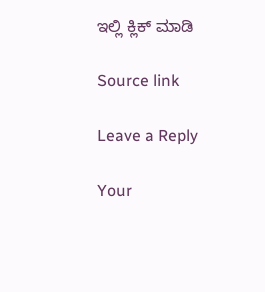ಇಲ್ಲಿ ಕ್ಲಿಕ್ ಮಾಡಿ

Source link

Leave a Reply

Your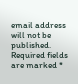email address will not be published. Required fields are marked *